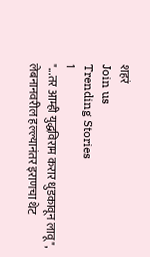शहरं
Join us
Trending Stories
1
"...तर आम्ही युद्धविराम करार धुडकावून लावू", लेबनानवरील हल्ल्यानंतर इराणचा थेट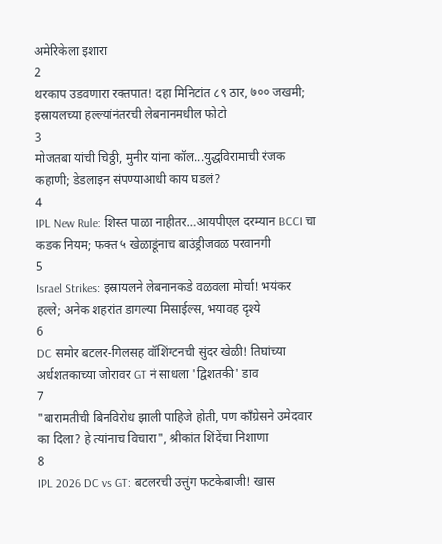अमेरिकेला इशारा
2
थरकाप उडवणारा रक्तपात! दहा मिनिटांत ८९ ठार, ७०० जखमी; इस्रायलच्या हल्ल्यांनंतरची लेबनानमधील फोटो
3
मोजतबा यांची चिठ्ठी, मुनीर यांना कॉल...युद्धविरामाची रंजक कहाणी; डेडलाइन संपण्याआधी काय घडलं?
4
IPL New Rule: शिस्त पाळा नाहीतर…आयपीएल दरम्यान BCCI चा कडक नियम; फक्त ५ खेळाडूंनाच बाउंड्रीजवळ परवानगी
5
Israel Strikes: इस्रायलने लेबनानकडे वळवला मोर्चा! भयंकर हल्ले; अनेक शहरांत डागल्या मिसाईल्स, भयावह दृश्ये
6
DC समोर बटलर-गिलसह वॉशिंग्टनची सुंदर खेळी! तिघांच्या अर्धशतकाच्या जोरावर GT नं साधला 'द्विशतकी' डाव
7
"बारामतीची बिनविरोध झाली पाहिजे होती, पण काँग्रेसने उमेदवार का दिला? हे त्यांनाच विचारा", श्रीकांत शिंदेंचा निशाणा
8
IPL 2026 DC vs GT: बटलरची उत्तुंग फटकेबाजी! खास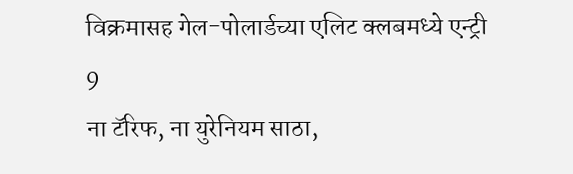विक्रमासह गेल-पोलार्डच्या एलिट क्लबमध्ये एन्ट्री
9
ना टॅरिफ, ना युरेनियम साठा,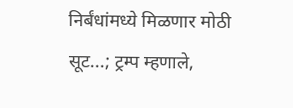निर्बंधांमध्ये मिळणार मोठी सूट...; ट्रम्प म्हणाले,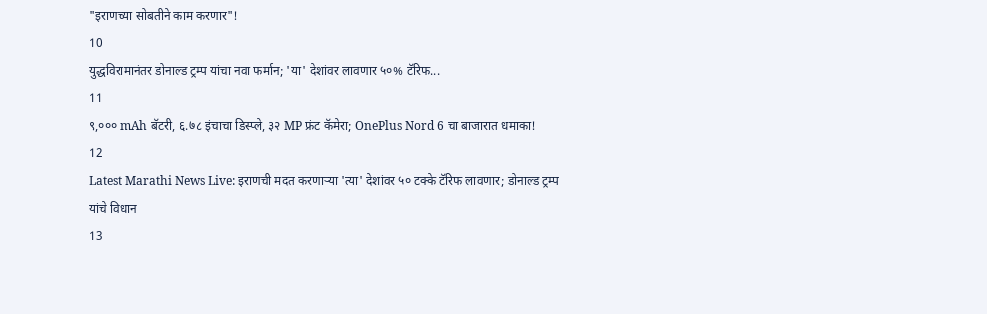"इराणच्या सोबतीने काम करणार"!
10
युद्धविरामानंतर डोनाल्ड ट्रम्प यांचा नवा फर्मान; 'या' देशांवर लावणार ५०% टॅरिफ...
11
९,००० mAh बॅटरी, ६.७८ इंचाचा डिस्प्ले, ३२ MP फ्रंट कॅमेरा; OnePlus Nord 6 चा बाजारात धमाका!
12
Latest Marathi News Live: इराणची मदत करणाऱ्या 'त्या' देशांवर ५० टक्के टॅरिफ लावणार; डोनाल्ड ट्रम्प यांचे विधान
13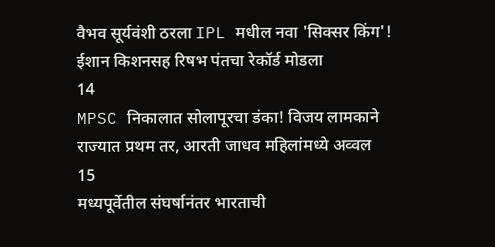वैभव सूर्यवंशी ठरला IPL मधील नवा 'सिक्सर किंग'! ईशान किशनसह रिषभ पंतचा रेकॉर्ड मोडला
14
MPSC निकालात सोलापूरचा डंका! विजय लामकाने राज्यात प्रथम तर, आरती जाधव महिलांमध्ये अव्वल
15
मध्यपूर्वेतील संघर्षानंतर भारताची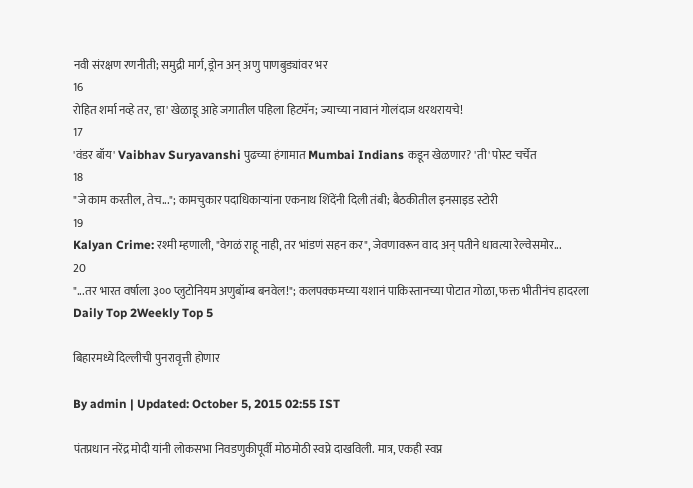नवी संरक्षण रणनीती; समुद्री मार्ग, ड्रोन अन् अणु पाणबुड्यांवर भर
16
रोहित शर्मा नव्हे तर, 'हा' खेळाडू आहे जगातील पहिला हिटमॅन; ज्याच्या नावानं गोलंदाज थरथरायचे!
17
'वंडर बॉय' Vaibhav Suryavanshi पुढच्या हंगामात Mumbai Indians कडून खेळणार? 'ती' पोस्ट चर्चेत
18
"जे काम करतील, तेच..."; कामचुकार पदाधिकाऱ्यांना एकनाथ शिंदेंनी दिली तंबी; बैठकीतील इनसाइड स्टोरी
19
Kalyan Crime: रश्मी म्हणाली, "वेगळं राहू नाही, तर भांडणं सहन कर", जेवणावरून वाद अन् पतीने धावत्या रेल्वेसमोर...
20
"...तर भारत वर्षाला ३०० प्लुटोनियम अणुबॉम्ब बनवेल!"; कलपक्कमच्या यशानं पाकिस्तानच्या पोटात गोळा, फक्त भीतीनंच हादरला
Daily Top 2Weekly Top 5

बिहारमध्ये दिल्लीची पुनरावृत्ती होणार

By admin | Updated: October 5, 2015 02:55 IST

पंतप्रधान नरेंद्र मोदी यांनी लोकसभा निवडणुकीपूर्वी मोठमोठी स्वप्ने दाखविली. मात्र, एकही स्वप्न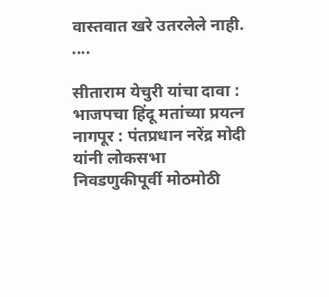वास्तवात खरे उतरलेले नाही. ....

सीताराम येचुरी यांचा दावा : भाजपचा हिंदू मतांच्या प्रयत्न नागपूर : पंतप्रधान नरेंद्र मोदी यांनी लोकसभा निवडणुकीपूर्वी मोठमोठी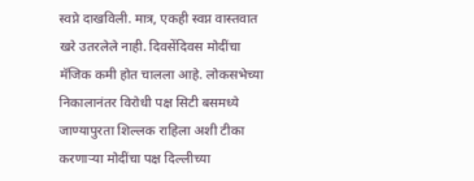स्वप्ने दाखविली. मात्र, एकही स्वप्न वास्तवात खरे उतरलेले नाही. दिवसेंदिवस मोदींचा मॅजिक कमी होत चालला आहे. लोकसभेच्या निकालानंतर विरोधी पक्ष सिटी बसमध्ये जाण्यापुरता शिल्लक राहिला अशी टीका करणाऱ्या मोदींचा पक्ष दिल्लीच्या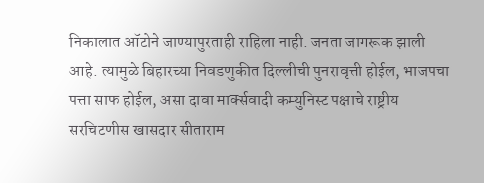निकालात ऑटोने जाण्यापुरताही राहिला नाही. जनता जागरूक झाली आहे. त्यामुळे बिहारच्या निवडणुकीत दिल्लीची पुनरावृत्ती होईल, भाजपचा पत्ता साफ होईल, असा दावा मार्क्सवादी कम्युनिस्ट पक्षाचे राष्ट्रीय सरचिटणीस खासदार सीताराम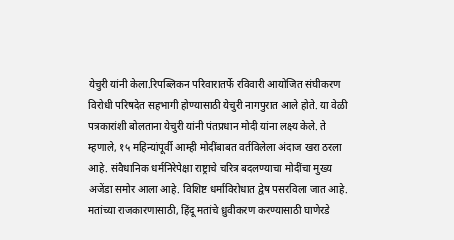येचुरी यांनी केला.रिपब्लिकन परिवारातर्फे रविवारी आयोजित संघीकरण विरोधी परिषदेत सहभागी होण्यासाठी येचुरी नागपुरात आले होते. या वेळी पत्रकारांशी बोलताना येचुरी यांनी पंतप्रधान मोदी यांना लक्ष्य केले. ते म्हणाले, १५ महिन्यांपूर्वी आम्ही मोदींबाबत वर्तविलेला अंदाज खरा ठरला आहे. संवैधानिक धर्मनिरेपेक्षा राष्ट्राचे चरित्र बदलण्याचा मोदींचा मुख्य अजेंडा समोर आला आहे. विशिष्ट धर्माविरोधात द्वेष पसरविला जात आहे. मतांच्या राजकारणासाठी, हिंदू मतांचे ध्रुवीकरण करण्यासाठी घाणेरडे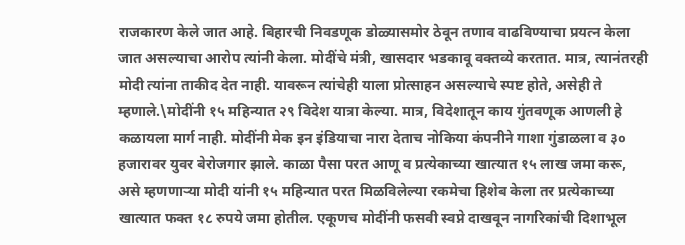राजकारण केले जात आहे. बिहारची निवडणूक डोळ्यासमोर ठेवून तणाव वाढविण्याचा प्रयत्न केला जात असल्याचा आरोप त्यांनी केला. मोदींचे मंत्री, खासदार भडकावू वक्तव्ये करतात. मात्र, त्यानंतरही मोदी त्यांना ताकीद देत नाही. यावरून त्यांचेही याला प्रोत्साहन असल्याचे स्पष्ट होते, असेही ते म्हणाले.\मोदींनी १५ महिन्यात २९ विदेश यात्रा केल्या. मात्र, विदेशातून काय गुंतवणूक आणली हे कळायला मार्ग नाही. मोदींनी मेक इन इंडियाचा नारा देताच नोकिया कंपनीने गाशा गुंडाळला व ३० हजारावर युवर बेरोजगार झाले. काळा पैसा परत आणू व प्रत्येकाच्या खात्यात १५ लाख जमा करू, असे म्हणणाऱ्या मोदी यांनी १५ महिन्यात परत मिळविलेल्या रकमेचा हिशेब केला तर प्रत्येकाच्या खात्यात फक्त १८ रुपये जमा होतील. एकूणच मोदींनी फसवी स्वप्ने दाखवून नागरिकांची दिशाभूल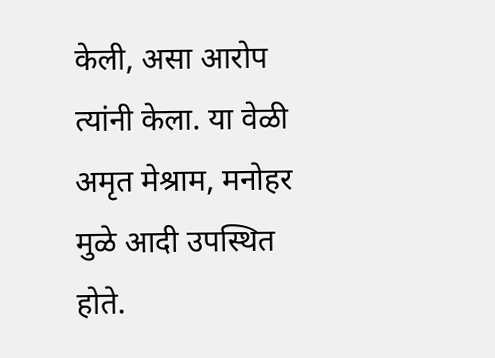केली, असा आरोप त्यांनी केला. या वेळी अमृत मेश्राम, मनोहर मुळे आदी उपस्थित होते.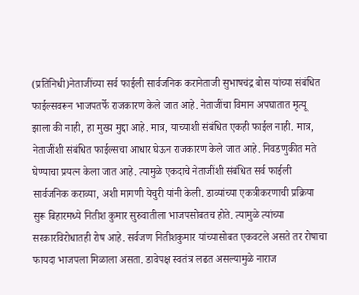(प्रतिनिधी)नेताजींच्या सर्व फाईली सार्वजनिक करानेताजी सुभाषचंद्र बोस यांच्या संबंधित फाईल्सवरून भाजपतर्फे राजकारण केले जात आहे. नेताजींचा विमान अपघातात मृत्यू झाला की नाही, हा मुख्य मुद्दा आहे. मात्र, याच्याशी संबंधित एकही फाईल नाही. मात्र, नेताजींशी संबंधित फाईल्सचा आधार घेऊन राजकारण केले जात आहे. निवडणुकीत मते घेण्याचा प्रयत्न केला जात आहे. त्यामुळे एकदाचे नेताजींशी संबंधित सर्व फाईली सार्वजनिक कराव्या, अशी मागणी येचुरी यांनी केली. डाव्यांच्या एकत्रीकरणाची प्रक्रिया सुरू बिहारमध्ये नितीश कुमार सुरुवातीला भाजपसोबतच होते. त्यामुळे त्यांच्या सरकारविरोधातही रोष आहे. सर्वजण नितीशकुमार यांच्यासोबत एकवटले असते तर रोषाचा फायदा भाजपला मिळाला असता. डावेपक्ष स्वतंत्र लढत असल्यामुळे नाराज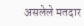असलेले मतदार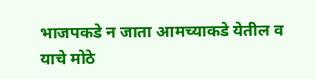भाजपकडे न जाता आमच्याकडे येतील व याचे मोठे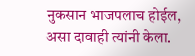नुकसान भाजपलाच होईल, असा दावाही त्यांनी केला.